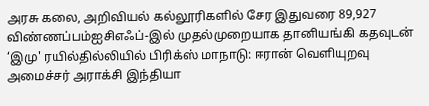அரசு கலை, அறிவியல் கல்லூரிகளில் சேர இதுவரை 89,927 விண்ணப்பம்ஐசிஎஃப்-இல் முதல்முறையாக தானியங்கி கதவுடன் ‘இமு' ரயில்தில்லியில் பிரிக்ஸ் மாநாடு: ஈரான் வெளியுறவு அமைச்சர் அராக்சி இந்தியா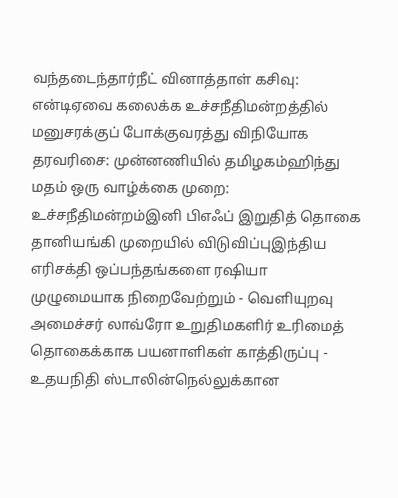வந்தடைந்தார்நீட் வினாத்தாள் கசிவு: என்டிஏவை கலைக்க உச்சநீதிமன்றத்தில் மனுசரக்குப் போக்குவரத்து விநியோக தரவரிசை: முன்னணியில் தமிழகம்ஹிந்து மதம் ஒரு வாழ்க்கை முறை: உச்சநீதிமன்றம்இனி பிஎஃப் இறுதித் தொகை தானியங்கி முறையில் விடுவிப்புஇந்திய எரிசக்தி ஒப்பந்தங்களை ரஷியா முழுமையாக நிறைவேற்றும் - வெளியுறவு அமைச்சர் லாவ்ரோ உறுதிமகளிர் உரிமைத் தொகைக்காக பயனாளிகள் காத்திருப்பு - உதயநிதி ஸ்டாலின்நெல்லுக்கான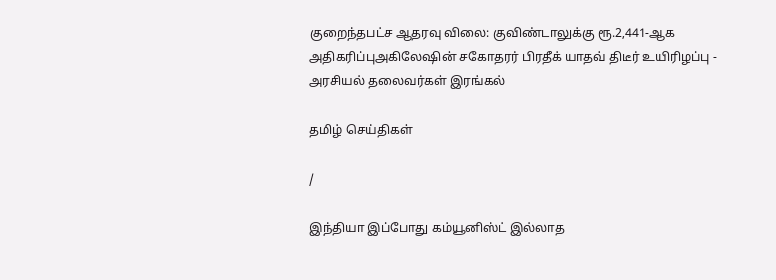குறைந்தபட்ச ஆதரவு விலை: குவிண்டாலுக்கு ரூ.2,441-ஆக அதிகரிப்புஅகிலேஷின் சகோதரர் பிரதீக் யாதவ் திடீர் உயிரிழப்பு - அரசியல் தலைவர்கள் இரங்கல்

தமிழ் செய்திகள்

/

இந்தியா இப்போது கம்யூனிஸ்ட் இல்லாத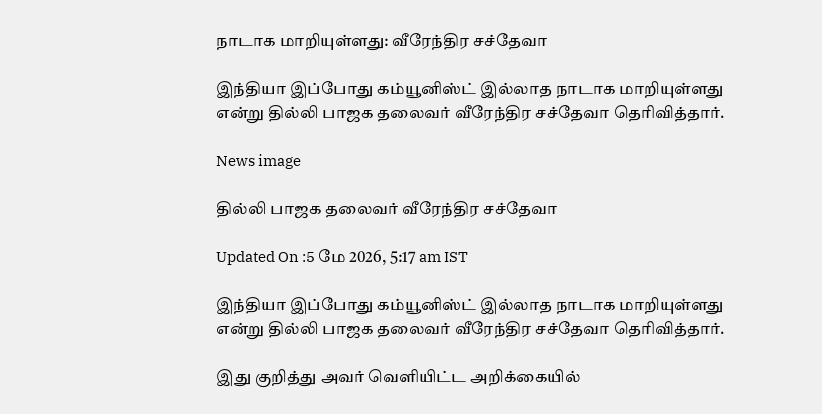நாடாக மாறியுள்ளது: வீரேந்திர சச்தேவா

இந்தியா இப்போது கம்யூனிஸ்ட் இல்லாத நாடாக மாறியுள்ளது என்று தில்லி பாஜக தலைவர் வீரேந்திர சச்தேவா தெரிவித்தார்.

News image

தில்லி பாஜக தலைவர் வீரேந்திர சச்தேவா

Updated On :5 மே 2026, 5:17 am IST

இந்தியா இப்போது கம்யூனிஸ்ட் இல்லாத நாடாக மாறியுள்ளது என்று தில்லி பாஜக தலைவர் வீரேந்திர சச்தேவா தெரிவித்தார்.

இது குறித்து அவர் வெளியிட்ட அறிக்கையில்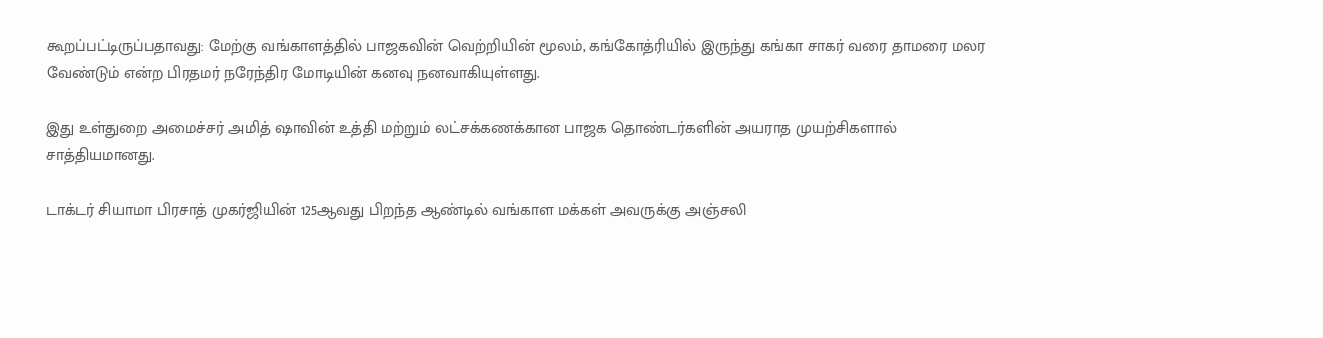கூறப்பட்டிருப்பதாவது: மேற்கு வங்காளத்தில் பாஜகவின் வெற்றியின் மூலம், கங்கோத்ரியில் இருந்து கங்கா சாகர் வரை தாமரை மலர வேண்டும் என்ற பிரதமர் நரேந்திர மோடியின் கனவு நனவாகியுள்ளது.

இது உள்துறை அமைச்சர் அமித் ஷாவின் உத்தி மற்றும் லட்சக்கணக்கான பாஜக தொண்டர்களின் அயராத முயற்சிகளால் சாத்தியமானது.

டாக்டர் சியாமா பிரசாத் முகர்ஜியின் 125ஆவது பிறந்த ஆண்டில் வங்காள மக்கள் அவருக்கு அஞ்சலி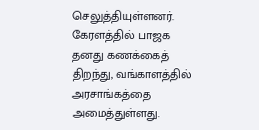செலுத்தியுள்ளனர். கேரளத்தில் பாஜக தனது கணக்கைத் திறந்து, வங்காளத்தில் அரசாங்கத்தை அமைத்துள்ளது.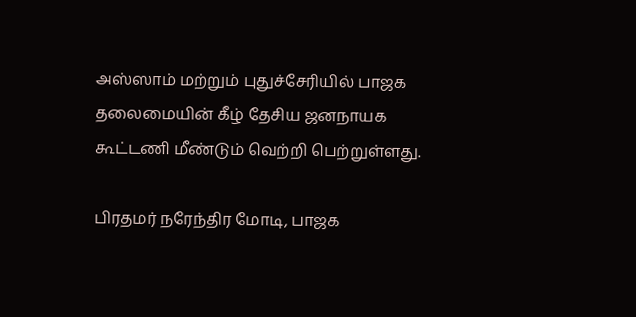அஸ்ஸாம் மற்றும் புதுச்சேரியில் பாஜக தலைமையின் கீழ் தேசிய ஜனநாயக கூட்டணி மீண்டும் வெற்றி பெற்றுள்ளது.

பிரதமர் நரேந்திர மோடி, பாஜக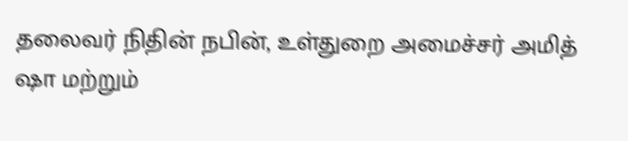தலைவர் நிதின் நபின், உள்துறை அமைச்சர் அமித் ஷா மற்றும்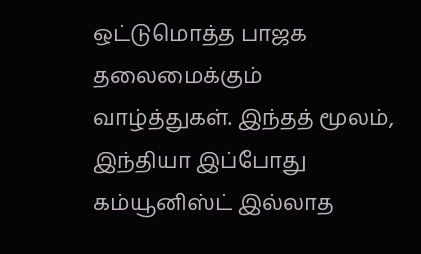ஒட்டுமொத்த பாஜக தலைமைக்கும் வாழ்த்துகள். இந்தத் மூலம், இந்தியா இப்போது கம்யூனிஸ்ட் இல்லாத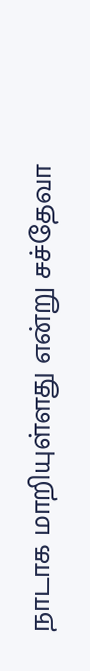நாடாக மாறியுள்ளது என்று சச்தேவா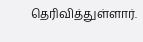தெரிவித்துள்ளார்.